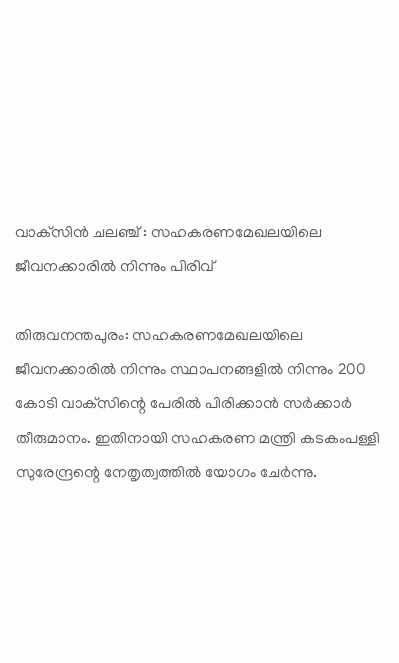വാക്‌സിന്‍ ചലഞ്ച് : സഹകരണമേഖലയിലെ ജീവനക്കാരില്‍ നിന്നും പിരിവ്

തിരുവനന്തപുരം: സഹകരണമേഖലയിലെ ജീവനക്കാരില്‍ നിന്നും സ്ഥാപനങ്ങളില്‍ നിന്നും 200 കോടി വാക്‌സിന്റെ പേരില്‍ പിരിക്കാന്‍ സര്‍ക്കാര്‍ തീരുമാനം. ഇതിനായി സഹകരണ മന്ത്രി കടകംപള്ളി സുരേന്ദ്രന്റെ നേതൃത്വത്തില്‍ യോഗം ചേര്‍ന്നു.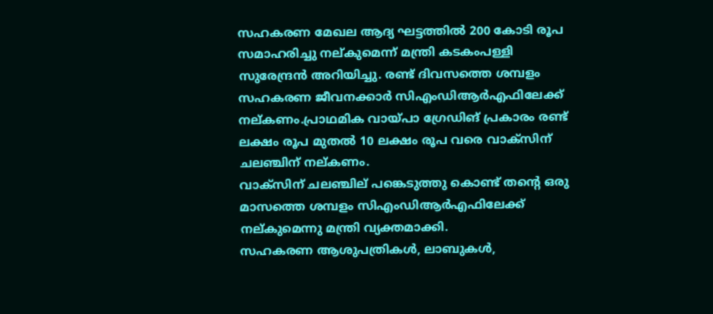സഹകരണ മേഖല ആദ്യ ഘട്ടത്തില്‍ 200 കോടി രൂപ സമാഹരിച്ചു നല്കുമെന്ന് മന്ത്രി കടകംപള്ളി സുരേന്ദ്രന്‍ അറിയിച്ചു. രണ്ട് ദിവസത്തെ ശമ്പളം സഹകരണ ജീവനക്കാര്‍ സിഎംഡിആര്‍എഫിലേക്ക് നല്കണം.പ്രാഥമിക വായ്പാ ഗ്രേഡിങ് പ്രകാരം രണ്ട് ലക്ഷം രൂപ മുതല്‍ 10 ലക്ഷം രൂപ വരെ വാക്‌സിന് ചലഞ്ചിന് നല്കണം.
വാക്‌സിന് ചലഞ്ചില് പങ്കെടുത്തു കൊണ്ട് തന്റെ ഒരു മാസത്തെ ശമ്പളം സിഎംഡിആര്‍എഫിലേക്ക് നല്കുമെന്നു മന്ത്രി വ്യക്തമാക്കി.
സഹകരണ ആശുപത്രികള്‍, ലാബുകള്‍,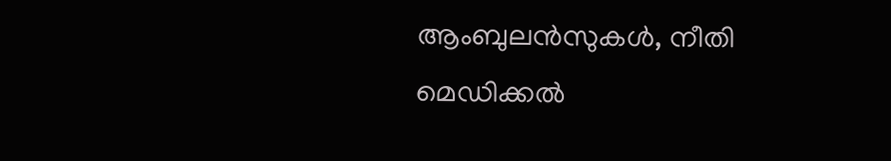ആംബുലന്‍സുകള്‍, നീതി മെഡിക്കല്‍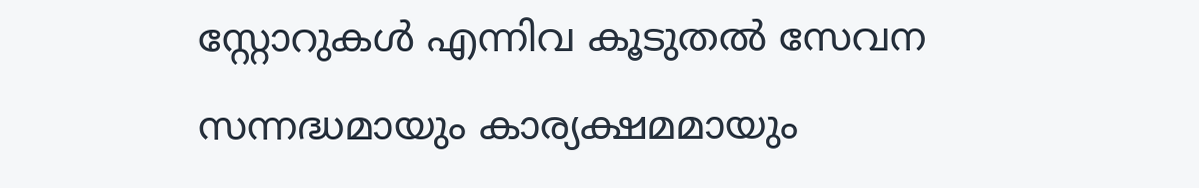സ്റ്റോറുകള്‍ എന്നിവ കൂടുതല്‍ സേവന സന്നദ്ധമായും കാര്യക്ഷമമായും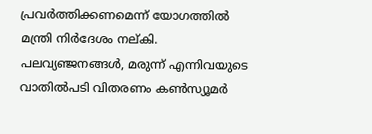പ്രവര്‍ത്തിക്കണമെന്ന് യോഗത്തില്‍ മന്ത്രി നിര്‍ദേശം നല്കി. പലവ്യഞ്ജനങ്ങള്‍, മരുന്ന് എന്നിവയുടെ വാതില്‍പടി വിതരണം കണ്‍സ്യൂമര്‍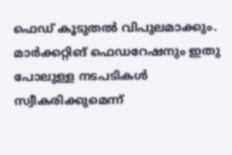ഫെഡ് കൂടുതല്‍ വിപുലമാക്കും. മാര്‍ക്കറ്റിങ് ഫെഡറേഷനും ഇതു പോലുള്ള നടപടികള്‍ സ്വീകരിക്കുമെന്ന്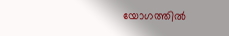യോഗത്തില്‍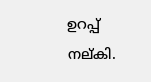ഉറപ്പ് നല്കി.